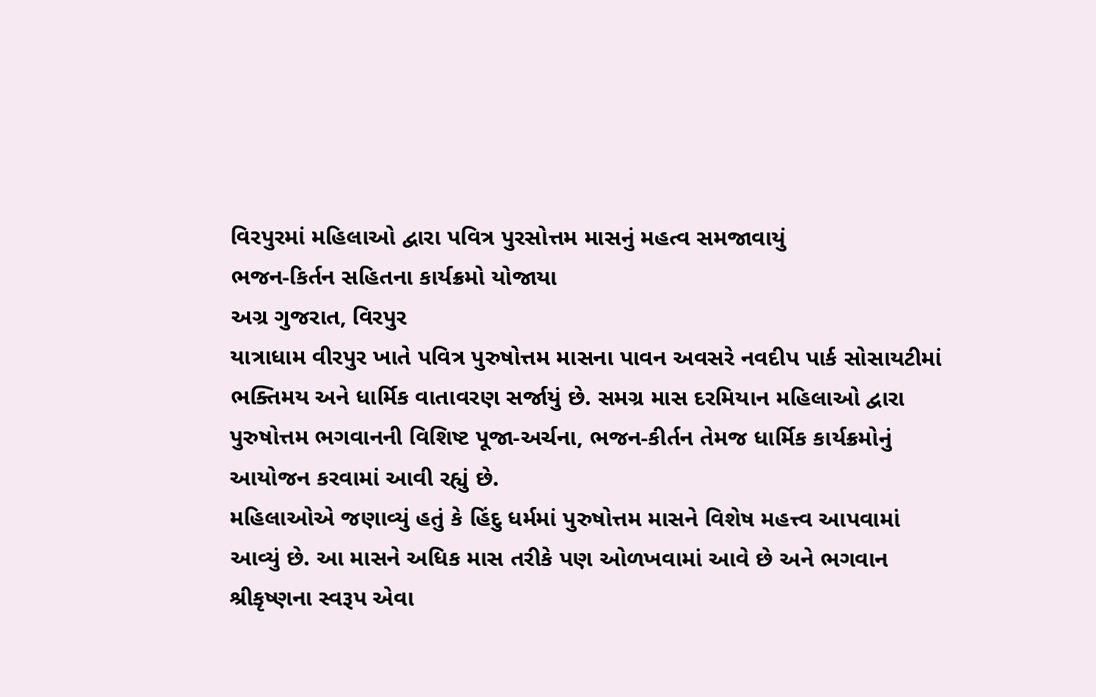વિરપુરમાં મહિલાઓ દ્વારા પવિત્ર પુરસોત્તમ માસનું મહત્વ સમજાવાયું
ભજન-કિર્તન સહિતના કાર્યક્રમો યોજાયા
અગ્ર ગુજરાત, વિરપુર
યાત્રાધામ વીરપુર ખાતે પવિત્ર પુરુષોત્તમ માસના પાવન અવસરે નવદીપ પાર્ક સોસાયટીમાં ભક્તિમય અને ધાર્મિક વાતાવરણ સર્જાયું છે. સમગ્ર માસ દરમિયાન મહિલાઓ દ્વારા પુરુષોત્તમ ભગવાનની વિશિષ્ટ પૂજા-અર્ચના, ભજન-કીર્તન તેમજ ધાર્મિક કાર્યક્રમોનું આયોજન કરવામાં આવી રહ્યું છે.
મહિલાઓએ જણાવ્યું હતું કે હિંદુ ધર્મમાં પુરુષોત્તમ માસને વિશેષ મહત્ત્વ આપવામાં આવ્યું છે. આ માસને અધિક માસ તરીકે પણ ઓળખવામાં આવે છે અને ભગવાન શ્રીકૃષ્ણના સ્વરૂપ એવા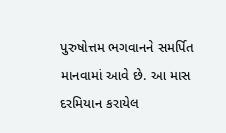પુરુષોત્તમ ભગવાનને સમર્પિત માનવામાં આવે છે. આ માસ દરમિયાન કરાયેલ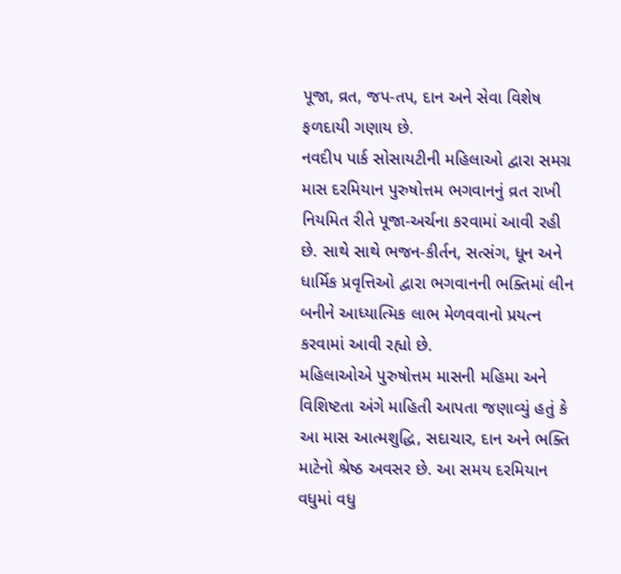પૂજા, વ્રત, જપ-તપ, દાન અને સેવા વિશેષ ફળદાયી ગણાય છે.
નવદીપ પાર્ક સોસાયટીની મહિલાઓ દ્વારા સમગ્ર માસ દરમિયાન પુરુષોત્તમ ભગવાનનું વ્રત રાખી નિયમિત રીતે પૂજા-અર્ચના કરવામાં આવી રહી છે. સાથે સાથે ભજન-કીર્તન, સત્સંગ, ધૂન અને ધાર્મિક પ્રવૃત્તિઓ દ્વારા ભગવાનની ભક્તિમાં લીન બનીને આધ્યાત્મિક લાભ મેળવવાનો પ્રયત્ન કરવામાં આવી રહ્યો છે.
મહિલાઓએ પુરુષોત્તમ માસની મહિમા અને વિશિષ્ટતા અંગે માહિતી આપતા જણાવ્યું હતું કે આ માસ આત્મશુદ્ધિ, સદાચાર, દાન અને ભક્તિ માટેનો શ્રેષ્ઠ અવસર છે. આ સમય દરમિયાન વધુમાં વધુ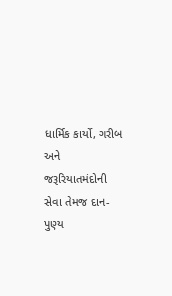ધાર્મિક કાર્યો, ગરીબ અને જરૂરિયાતમંદોની સેવા તેમજ દાન-પુણ્ય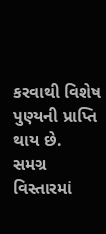કરવાથી વિશેષ પુણ્યની પ્રાપ્તિ થાય છે.
સમગ્ર વિસ્તારમાં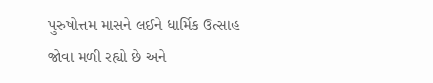પુરુષોત્તમ માસને લઈને ધાર્મિક ઉત્સાહ જોવા મળી રહ્યો છે અને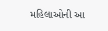મહિલાઓની આ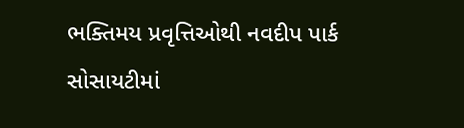ભક્તિમય પ્રવૃત્તિઓથી નવદીપ પાર્ક સોસાયટીમાં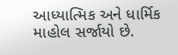આધ્યાત્મિક અને ધાર્મિક માહોલ સર્જાયો છે.